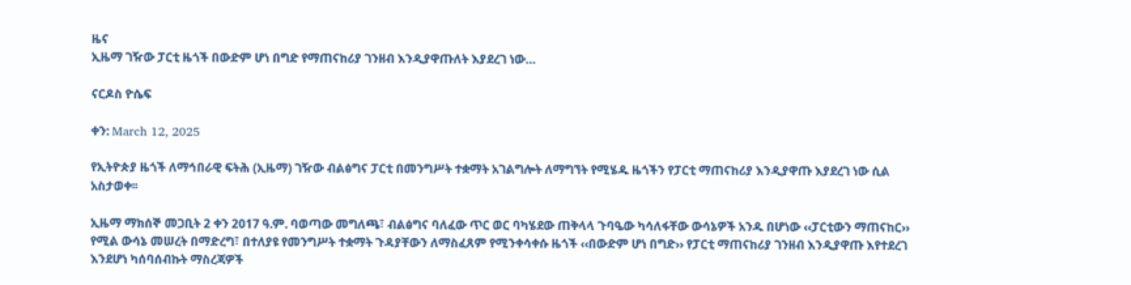ዜና
ኢዜማ ገዥው ፓርቲ ዜጎች በውድም ሆነ በግድ የማጠናከሪያ ገንዘብ እንዲያዋጡለት እያደረገ ነው…

ናርዶስ ዮሴፍ

ቀን: March 12, 2025

የኢትዮጵያ ዜጎች ለማኅበራዊ ፍትሕ (ኢዜማ) ገዥው ብልፅግና ፓርቲ በመንግሥት ተቋማት አገልግሎት ለማግኘት የሚሄዱ ዜጎችን የፓርቲ ማጠናከሪያ እንዲያዋጡ እያደረገ ነው ሲል አስታወቀ፡፡

ኢዜማ ማክሰኞ መጋቢት 2 ቀን 2017 ዓ.ም. ባወጣው መግለጫ፣ ብልፅግና ባለፈው ጥር ወር ባካሄደው ጠቅላላ ጉባዔው ካሳለፋቸው ውሳኔዎች አንዱ በሆነው ‹‹ፓርቲውን ማጠናከር›› የሚል ውሳኔ መሠረት በማድረግ፣ በተለያዩ የመንግሥት ተቋማት ጉዳያቸውን ለማስፈጸም የሚንቀሳቀሱ ዜጎች ‹‹በውድም ሆነ በግድ›› የፓርቲ ማጠናከሪያ ገንዘብ እንዲያዋጡ እየተደረገ እንደሆነ ካሰባሰብኩት ማስረጃዎች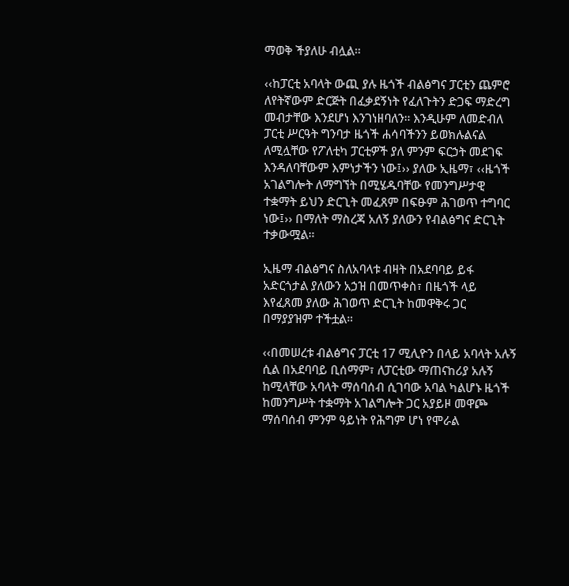ማወቅ ችያለሁ ብሏል።

‹‹ከፓርቲ አባላት ውጪ ያሉ ዜጎች ብልፅግና ፓርቲን ጨምሮ ለየትኛውም ድርጅት በፈቃደኝነት የፈለጉትን ድጋፍ ማድረግ መብታቸው እንደሆነ እንገነዘባለን፡፡ እንዲሁም ለመድብለ ፓርቲ ሥርዓት ግንባታ ዜጎች ሐሳባችንን ይወክሉልናል ለሚሏቸው የፖለቲካ ፓርቲዎች ያለ ምንም ፍርኃት መደገፍ እንዳለባቸውም እምነታችን ነው፤›› ያለው ኢዜማ፣ ‹‹ዜጎች አገልግሎት ለማግኘት በሚሄዱባቸው የመንግሥታዊ ተቋማት ይህን ድርጊት መፈጸም በፍፁም ሕገወጥ ተግባር ነው፤›› በማለት ማስረጃ አለኝ ያለውን የብልፅግና ድርጊት ተቃውሟል።

ኢዜማ ብልፅግና ስለአባላቱ ብዛት በአደባባይ ይፋ አድርጎታል ያለውን አኃዝ በመጥቀስ፣ በዜጎች ላይ እየፈጸመ ያለው ሕገወጥ ድርጊት ከመዋቅሩ ጋር በማያያዝም ተችቷል።

‹‹በመሠረቱ ብልፅግና ፓርቲ 17 ሚሊዮን በላይ አባላት አሉኝ ሲል በአደባባይ ቢሰማም፣ ለፓርቲው ማጠናከሪያ አሉኝ ከሚላቸው አባላት ማሰባሰብ ሲገባው አባል ካልሆኑ ዜጎች ከመንግሥት ተቋማት አገልግሎት ጋር አያይዞ መዋጮ ማሰባሰብ ምንም ዓይነት የሕግም ሆነ የሞራል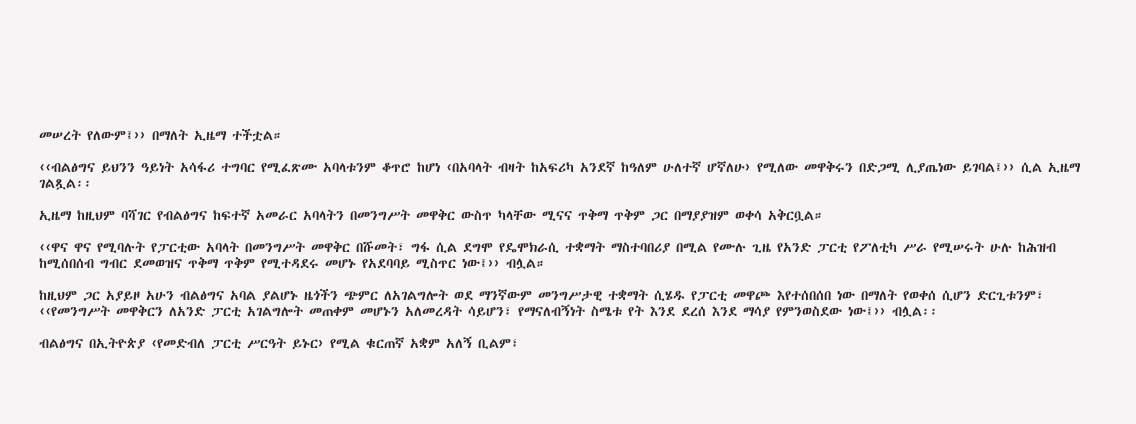መሠረት የለውም፤›› በማለት ኢዜማ ተችቷል።

‹‹ብልፅግና ይህንን ዓይነት አሳፋሪ ተግባር የሚፈጽሙ አባላቱንም ቆጥሮ ከሆነ ‹በአባላት ብዛት ከአፍሪካ አንደኛ ከዓለም ሁለተኛ ሆኛለሁ› የሚለው መዋቅሩን በድጋሚ ሊያጤነው ይገባል፤›› ሲል ኢዜማ ገልጿል፡፡

ኢዜማ ከዚህም ባሻገር የብልፅግና ከፍተኛ አመራር አባላትን በመንግሥት መዋቅር ውስጥ ካላቸው ሚናና ጥቅማ ጥቅም ጋር በማያያዝም ወቀሳ አቅርቧል።

‹‹ዋና ዋና የሚባሉት የፓርቲው አባላት በመንግሥት መዋቅር በሹመት፣ ግፋ ሲል ደግሞ የዴሞክራሲ ተቋማት ማስተባበሪያ በሚል የሙሉ ጊዜ የአንድ ፓርቲ የፖለቲካ ሥራ የሚሠሩት ሁሉ ከሕዝብ ከሚሰበሰብ ግብር ደመወዝና ጥቅማ ጥቅም የሚተዳደሩ መሆኑ የአደባባይ ሚስጥር ነው፤›› ብሏል።

ከዚህም ጋር አያይዞ አሁን ብልፅግና አባል ያልሆኑ ዜጎችን ጭምር ለአገልግሎት ወደ ማንኛውም መንግሥታዊ ተቋማት ሲሄዱ የፓርቲ መዋጮ እየተሰበሰበ ነው በማለት የወቀሰ ሲሆን ድርጊቱንም፣ ‹‹የመንግሥት መዋቅርን ለአንድ ፓርቲ አገልግሎት መጠቀም መሆኑን አለመረዳት ሳይሆን፣ የማናለብኝነት ስሜቱ የት እንደ ደረሰ እንደ ማሳያ የምንወስደው ነው፤›› ብሏል፡፡

ብልፅግና በኢትዮጵያ ‹የመድብለ ፓርቲ ሥርዓት ይኑር› የሚል ቁርጠኛ አቋም አለኝ ቢልም፣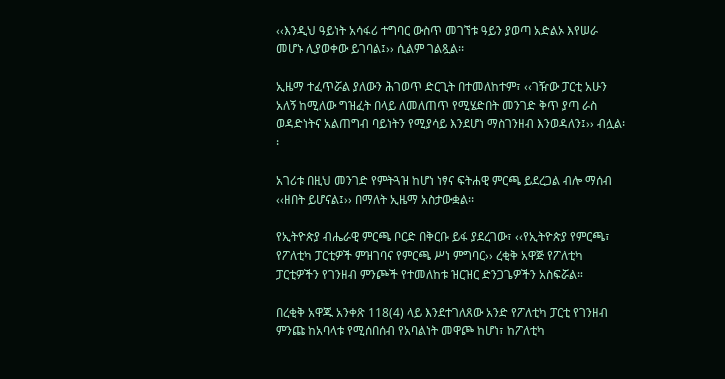‹‹እንዲህ ዓይነት አሳፋሪ ተግባር ውስጥ መገኘቱ ዓይን ያወጣ አድልኦ እየሠራ መሆኑ ሊያወቀው ይገባል፤›› ሲልም ገልጿል፡፡

ኢዜማ ተፈጥሯል ያለውን ሕገወጥ ድርጊት በተመለከተም፣ ‹‹ገዥው ፓርቲ አሁን አለኝ ከሚለው ግዝፈት በላይ ለመለጠጥ የሚሄድበት መንገድ ቅጥ ያጣ ራስ ወዳድነትና አልጠግብ ባይነትን የሚያሳይ እንደሆነ ማስገንዘብ እንወዳለን፤›› ብሏል፡፡

አገሪቱ በዚህ መንገድ የምትጓዝ ከሆነ ነፃና ፍትሐዊ ምርጫ ይደረጋል ብሎ ማሰብ ‹‹ዘበት ይሆናል፤›› በማለት ኢዜማ አስታውቋል፡፡

የኢትዮጵያ ብሔራዊ ምርጫ ቦርድ በቅርቡ ይፋ ያደረገው፣ ‹‹የኢትዮጵያ የምርጫ፣ የፖለቲካ ፓርቲዎች ምዝገባና የምርጫ ሥነ ምግባር›› ረቂቅ አዋጅ የፖለቲካ ፓርቲዎችን የገንዘብ ምንጮች የተመለከቱ ዝርዝር ድንጋጌዎችን አስፍሯል።

በረቂቅ አዋጁ አንቀጽ 118(4) ላይ እንደተገለጸው አንድ የፖለቲካ ፓርቲ የገንዘብ ምንጩ ከአባላቱ የሚሰበሰብ የአባልነት መዋጮ ከሆነ፣ ከፖለቲካ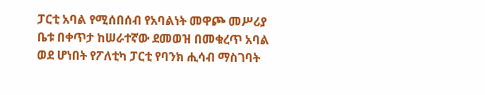ፓርቲ አባል የሚሰበሰብ የአባልነት መዋጮ መሥሪያ ቤቱ በቀጥታ ከሠራተኛው ደመወዝ በመቁረጥ አባል ወደ ሆነበት የፖለቲካ ፓርቲ የባንክ ሒሳብ ማስገባት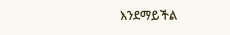እንደማይችል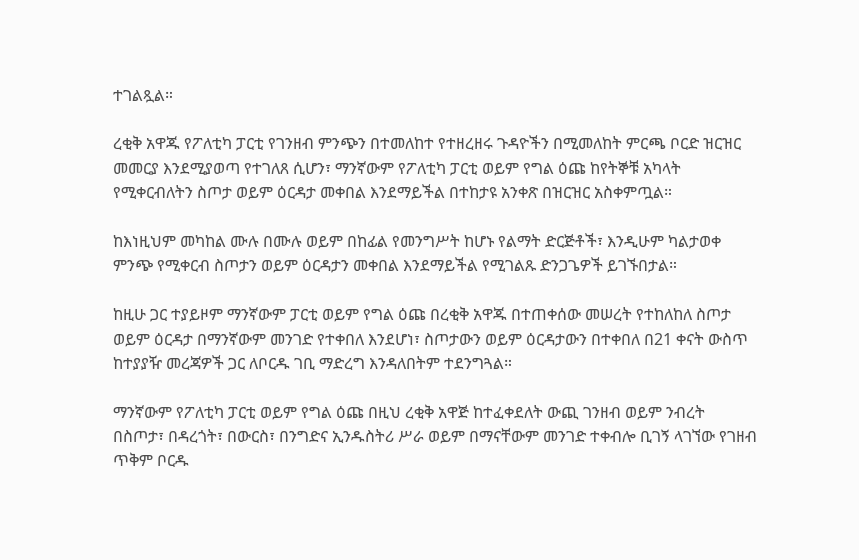ተገልጿል።

ረቂቅ አዋጁ የፖለቲካ ፓርቲ የገንዘብ ምንጭን በተመለከተ የተዘረዘሩ ጉዳዮችን በሚመለከት ምርጫ ቦርድ ዝርዝር መመርያ እንደሚያወጣ የተገለጸ ሲሆን፣ ማንኛውም የፖለቲካ ፓርቲ ወይም የግል ዕጩ ከየትኞቹ አካላት የሚቀርብለትን ስጦታ ወይም ዕርዳታ መቀበል እንደማይችል በተከታዩ አንቀጽ በዝርዝር አስቀምጧል።

ከእነዚህም መካከል ሙሉ በሙሉ ወይም በከፊል የመንግሥት ከሆኑ የልማት ድርጅቶች፣ እንዲሁም ካልታወቀ ምንጭ የሚቀርብ ስጦታን ወይም ዕርዳታን መቀበል እንደማይችል የሚገልጹ ድንጋጌዎች ይገኙበታል።

ከዚሁ ጋር ተያይዞም ማንኛውም ፓርቲ ወይም የግል ዕጩ በረቂቅ አዋጁ በተጠቀሰው መሠረት የተከለከለ ስጦታ ወይም ዕርዳታ በማንኛውም መንገድ የተቀበለ እንደሆነ፣ ስጦታውን ወይም ዕርዳታውን በተቀበለ በ21 ቀናት ውስጥ ከተያያዥ መረጃዎች ጋር ለቦርዱ ገቢ ማድረግ እንዳለበትም ተደንግጓል።

ማንኛውም የፖለቲካ ፓርቲ ወይም የግል ዕጩ በዚህ ረቂቅ አዋጅ ከተፈቀደለት ውጪ ገንዘብ ወይም ንብረት በስጦታ፣ በዳረጎት፣ በውርስ፣ በንግድና ኢንዱስትሪ ሥራ ወይም በማናቸውም መንገድ ተቀብሎ ቢገኝ ላገኘው የገዘብ ጥቅም ቦርዱ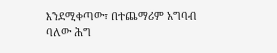እንደሚቀጣው፣ በተጨማሪም አግባብ ባለው ሕግ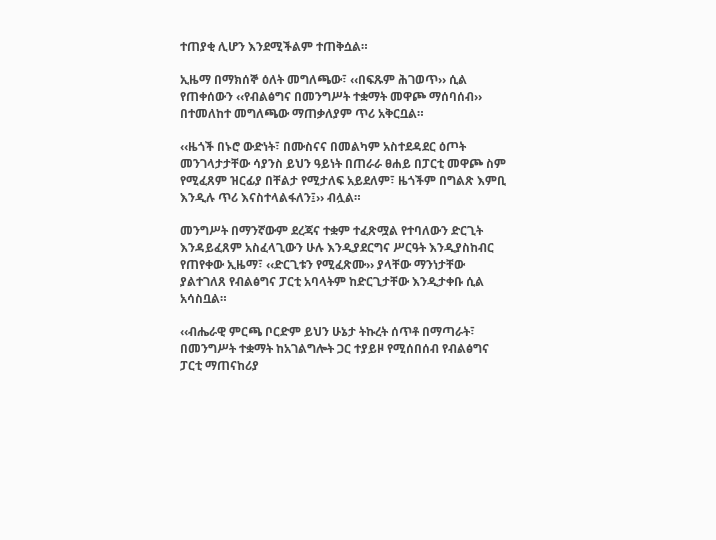ተጠያቂ ሊሆን እንደሚችልም ተጠቅሷል።

ኢዜማ በማክሰኞ ዕለት መግለጫው፣ ‹‹በፍጹም ሕገወጥ›› ሲል የጠቀሰውን ‹‹የብልፅግና በመንግሥት ተቋማት መዋጮ ማሰባሰብ›› በተመለከተ መግለጫው ማጠቃለያም ጥሪ አቅርቧል።

‹‹ዜጎች በኑሮ ውድነት፣ በሙስናና በመልካም አስተደዳደር ዕጦት መንገላታታቸው ሳያንስ ይህን ዓይነት በጠራራ ፀሐይ በፓርቲ መዋጮ ስም የሚፈጸም ዝርፊያ በቸልታ የሚታለፍ አይደለም፣ ዜጎችም በግልጽ እምቢ እንዲሉ ጥሪ እናስተላልፋለን፤›› ብሏል።

መንግሥት በማንኛውም ደረጃና ተቋም ተፈጽሟል የተባለውን ድርጊት እንዳይፈጸም አስፈላጊውን ሁሉ እንዲያደርግና ሥርዓት እንዲያስከብር የጠየቀው ኢዜማ፣ ‹‹ድርጊቱን የሚፈጽሙ›› ያላቸው ማንነታቸው ያልተገለጸ የብልፅግና ፓርቲ አባላትም ከድርጊታቸው እንዲታቀቡ ሲል አሳስቧል።

‹‹ብሔራዊ ምርጫ ቦርድም ይህን ሁኔታ ትኩረት ሰጥቶ በማጣራት፣ በመንግሥት ተቋማት ከአገልግሎት ጋር ተያይዞ የሚሰበሰብ የብልፅግና ፓርቲ ማጠናከሪያ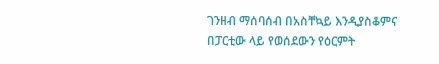ገንዘብ ማሰባሰብ በአስቸኳይ እንዲያስቆምና በፓርቲው ላይ የወሰደውን የዕርምት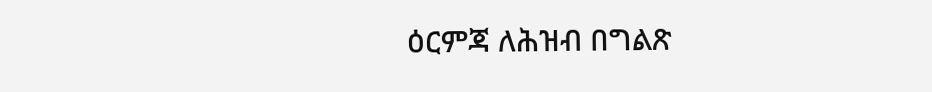ዕርምጃ ለሕዝብ በግልጽ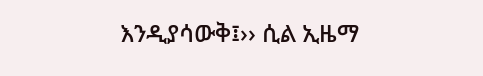እንዲያሳውቅ፤›› ሲል ኢዜማ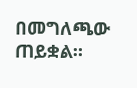በመግለጫው ጠይቋል።